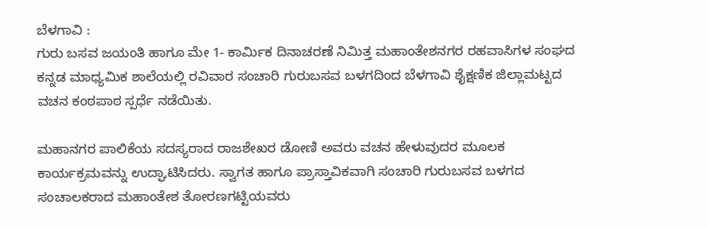ಬೆಳಗಾವಿ :
ಗುರು ಬಸವ ಜಯಂತಿ ಹಾಗೂ ಮೇ 1- ಕಾರ್ಮಿಕ ದಿನಾಚರಣೆ ನಿಮಿತ್ತ ಮಹಾಂತೇಶನಗರ ರಹವಾಸಿಗಳ ಸಂಘದ ಕನ್ನಡ ಮಾಧ್ಯಮಿಕ ಶಾಲೆಯಲ್ಲಿ ರವಿವಾರ ಸಂಚಾರಿ ಗುರುಬಸವ ಬಳಗದಿಂದ ಬೆಳಗಾವಿ ಶೈಕ್ಷಣಿಕ ಜಿಲ್ಲಾಮಟ್ಟದ ವಚನ ಕಂಠಪಾಠ ಸ್ಪರ್ಧೆ ನಡೆಯಿತು.

ಮಹಾನಗರ ಪಾಲಿಕೆಯ ಸದಸ್ಯರಾದ ರಾಜಶೇಖರ ಡೋಣಿ ಅವರು ವಚನ ಹೇಳುವುದರ ಮೂಲಕ ಕಾರ್ಯಕ್ರಮವನ್ನು ಉದ್ಘಾಟಿಸಿದರು. ಸ್ವಾಗತ ಹಾಗೂ ಪ್ರಾಸ್ತಾವಿಕವಾಗಿ ಸಂಚಾರಿ ಗುರುಬಸವ ಬಳಗದ ಸಂಚಾಲಕರಾದ ಮಹಾಂತೇಶ ತೋರಣಗಟ್ಟಿಯವರು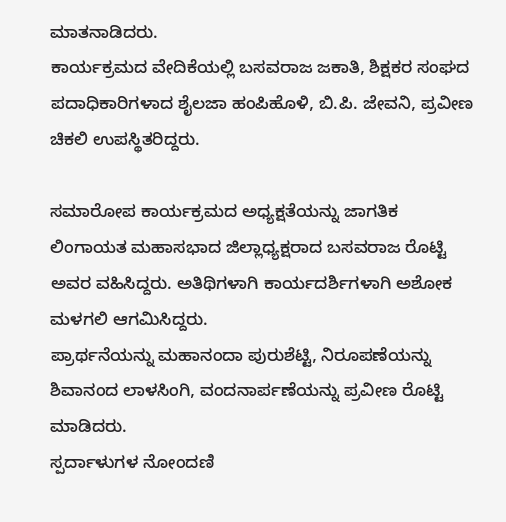ಮಾತನಾಡಿದರು.
ಕಾರ್ಯಕ್ರಮದ ವೇದಿಕೆಯಲ್ಲಿ ಬಸವರಾಜ ಜಕಾತಿ, ಶಿಕ್ಷಕರ ಸಂಘದ ಪದಾಧಿಕಾರಿಗಳಾದ ಶೈಲಜಾ ಹಂಪಿಹೊಳಿ, ಬಿ.ಪಿ. ಜೇವನಿ, ಪ್ರವೀಣ ಚಿಕಲಿ ಉಪಸ್ಥಿತರಿದ್ದರು.

ಸಮಾರೋಪ ಕಾರ್ಯಕ್ರಮದ ಅಧ್ಯಕ್ಷತೆಯನ್ನು ಜಾಗತಿಕ ಲಿಂಗಾಯತ ಮಹಾಸಭಾದ ಜಿಲ್ಲಾಧ್ಯಕ್ಷರಾದ ಬಸವರಾಜ ರೊಟ್ಟಿ ಅವರ ವಹಿಸಿದ್ದರು. ಅತಿಥಿಗಳಾಗಿ ಕಾರ್ಯದರ್ಶಿಗಳಾಗಿ ಅಶೋಕ ಮಳಗಲಿ ಆಗಮಿಸಿದ್ದರು.
ಪ್ರಾರ್ಥನೆಯನ್ನು ಮಹಾನಂದಾ ಪುರುಶೆಟ್ಟಿ, ನಿರೂಪಣೆಯನ್ನು ಶಿವಾನಂದ ಲಾಳಸಿಂಗಿ, ವಂದನಾರ್ಪಣೆಯನ್ನು ಪ್ರವೀಣ ರೊಟ್ಟಿ ಮಾಡಿದರು.
ಸ್ಪರ್ದಾಳುಗಳ ನೋಂದಣಿ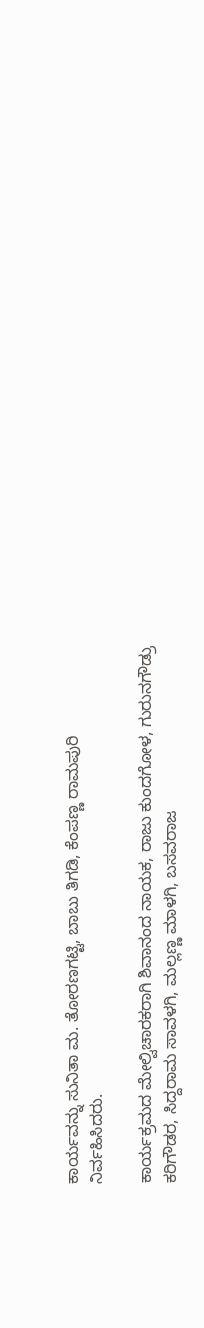ಕಾರ್ಯವನ್ನು ಸುನಿತಾ ಮ. ತೋರಣಗಟ್ಟಿ, ಬಾಬು ತಿಗಡಿ, ಕೆಂಪಣ್ಣ ರಾಮಪುರಿ ನಿರ್ವಹಿಸಿದರು.

ಕಾರ್ಯಕ್ರಮದ ಮೇಲ್ವಿಚಾರಕರಾಗಿ ಶಿವಾನಂದ ನಾಯಕ, ರಾಜು ಕುಂದಗೋಳ, ಗುರುನಗೌಡ್ರು ಕರಿಗೌಡರ, ಸಿದ್ದರಾಮ ಸಾವಳಗಿ, ಮಲ್ಲಣ್ಣ ಮಾಳಗಿ, ಬಸವರಾಜ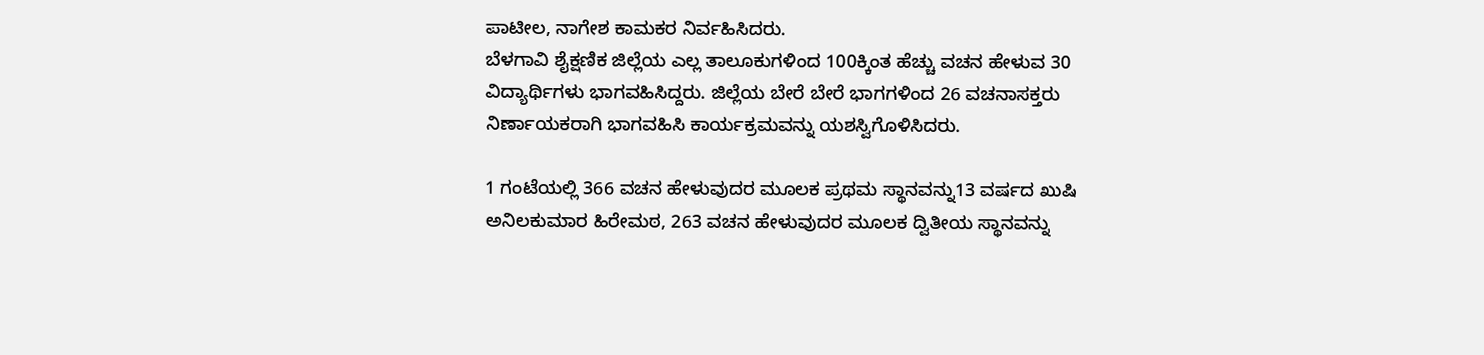ಪಾಟೀಲ, ನಾಗೇಶ ಕಾಮಕರ ನಿರ್ವಹಿಸಿದರು.
ಬೆಳಗಾವಿ ಶೈಕ್ಷಣಿಕ ಜಿಲ್ಲೆಯ ಎಲ್ಲ ತಾಲೂಕುಗಳಿಂದ 100ಕ್ಕಿಂತ ಹೆಚ್ಚು ವಚನ ಹೇಳುವ 30 ವಿದ್ಯಾರ್ಥಿಗಳು ಭಾಗವಹಿಸಿದ್ದರು. ಜಿಲ್ಲೆಯ ಬೇರೆ ಬೇರೆ ಭಾಗಗಳಿಂದ 26 ವಚನಾಸಕ್ತರು ನಿರ್ಣಾಯಕರಾಗಿ ಭಾಗವಹಿಸಿ ಕಾರ್ಯಕ್ರಮವನ್ನು ಯಶಸ್ವಿಗೊಳಿಸಿದರು.

1 ಗಂಟೆಯಲ್ಲಿ 366 ವಚನ ಹೇಳುವುದರ ಮೂಲಕ ಪ್ರಥಮ ಸ್ಥಾನವನ್ನು13 ವರ್ಷದ ಖುಷಿ ಅನಿಲಕುಮಾರ ಹಿರೇಮಠ, 263 ವಚನ ಹೇಳುವುದರ ಮೂಲಕ ದ್ವಿತೀಯ ಸ್ಥಾನವನ್ನು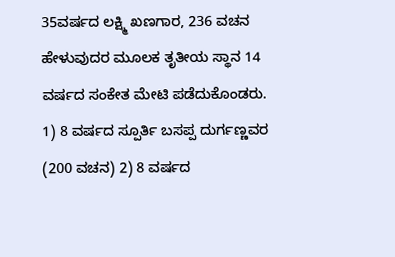35ವರ್ಷದ ಲಕ್ಷ್ಮಿ ಖಣಗಾರ, 236 ವಚನ ಹೇಳುವುದರ ಮೂಲಕ ತೃತೀಯ ಸ್ಥಾನ 14 ವರ್ಷದ ಸಂಕೇತ ಮೇಟಿ ಪಡೆದುಕೊಂಡರು.
1) 8 ವರ್ಷದ ಸ್ಪೂರ್ತಿ ಬಸಪ್ಪ ದುರ್ಗಣ್ಣವರ (200 ವಚನ) 2) 8 ವರ್ಷದ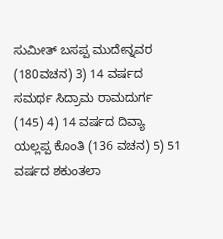ಸುಮೀತ್ ಬಸಪ್ಪ ಮುದೇನ್ನವರ (180ವಚನ) 3) 14 ವರ್ಷದ ಸಮರ್ಥ ಸಿದ್ರಾಮ ರಾಮದುರ್ಗ (145) 4) 14 ವರ್ಷದ ದಿವ್ಯಾ ಯಲ್ಲಪ್ಪ ಕೊಂತಿ (136 ವಚನ) 5) 51 ವರ್ಷದ ಶಕುಂತಲಾ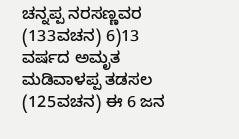ಚನ್ನಪ್ಪ ನರಸಣ್ಣವರ (133ವಚನ) 6)13 ವರ್ಷದ ಅಮೃತ ಮಡಿವಾಳಪ್ಪ ತಡಸಲ (125ವಚನ) ಈ 6 ಜನ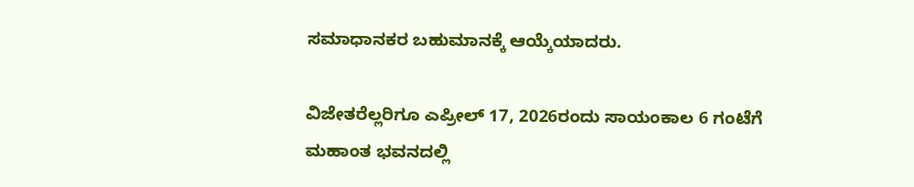ಸಮಾಧಾನಕರ ಬಹುಮಾನಕ್ಕೆ ಆಯ್ಕೆಯಾದರು.

ವಿಜೇತರೆಲ್ಲರಿಗೂ ಎಪ್ರೀಲ್ 17, 2026ರಂದು ಸಾಯಂಕಾಲ 6 ಗಂಟೆಗೆ ಮಹಾಂತ ಭವನದಲ್ಲಿ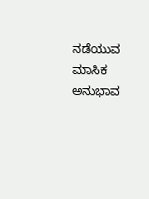ನಡೆಯುವ ಮಾಸಿಕ ಅನುಭಾವ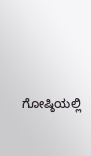ಗೋಷ್ಠಿಯಲ್ಲಿ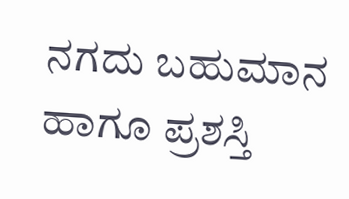ನಗದು ಬಹುಮಾನ ಹಾಗೂ ಪ್ರಶಸ್ತಿ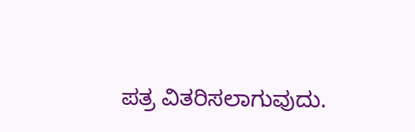ಪತ್ರ ವಿತರಿಸಲಾಗುವುದು.